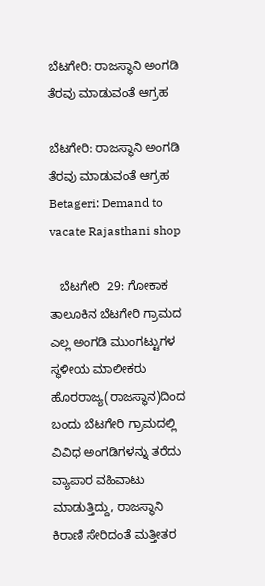ಬೆಟಗೇರಿ: ರಾಜಸ್ಥಾನಿ ಅಂಗಡಿ ತೆರವು ಮಾಡುವಂತೆ ಆಗ್ರಹ

ಬೆಟಗೇರಿ: ರಾಜಸ್ಥಾನಿ ಅಂಗಡಿ ತೆರವು ಮಾಡುವಂತೆ ಆಗ್ರಹ Betageri: Demand to vacate Rajasthani shop

   ಬೆಟಗೇರಿ  29: ಗೋಕಾಕ ತಾಲೂಕಿನ ಬೆಟಗೇರಿ ಗ್ರಾಮದ ಎಲ್ಲ ಅಂಗಡಿ ಮುಂಗಟ್ಟುಗಳ ಸ್ಥಳೀಯ ಮಾಲೀಕರು     ಹೊರರಾಜ್ಯ(ರಾಜಸ್ಥಾನ)ದಿಂದ ಬಂದು ಬೆಟಗೇರಿ ಗ್ರಾಮದಲ್ಲಿ ವಿವಿಧ ಅಂಗಡಿಗಳನ್ನು ತರೆದು ವ್ಯಾಪಾರ ವಹಿವಾಟು ಮಾಡುತ್ತಿದ್ದು, ರಾಜಸ್ಥಾನಿ ಕಿರಾಣಿ ಸೇರಿದಂತೆ ಮತ್ತೀತರ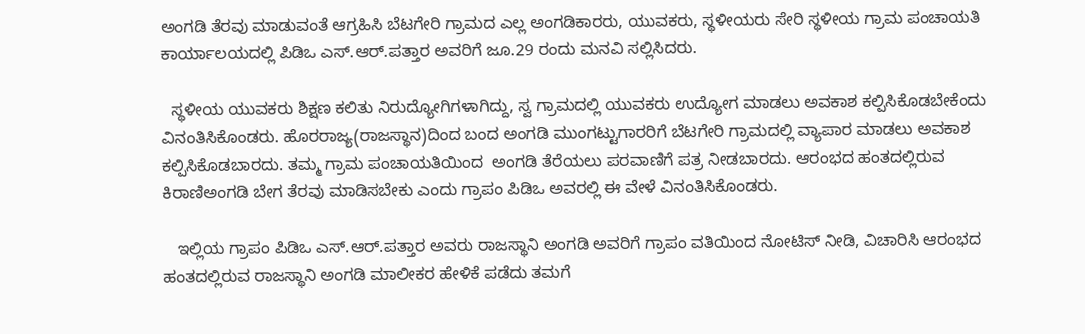ಅಂಗಡಿ ತೆರವು ಮಾಡುವಂತೆ ಆಗ್ರಹಿಸಿ ಬೆಟಗೇರಿ ಗ್ರಾಮದ ಎಲ್ಲ ಅಂಗಡಿಕಾರರು, ಯುವಕರು, ಸ್ಥಳೀಯರು ಸೇರಿ ಸ್ಥಳೀಯ ಗ್ರಾಮ ಪಂಚಾಯತಿ ಕಾರ್ಯಾಲಯದಲ್ಲಿ ಪಿಡಿಒ ಎಸ್‌.ಆರ್‌.ಪತ್ತಾರ ಅವರಿಗೆ ಜೂ.29 ರಂದು ಮನವಿ ಸಲ್ಲಿಸಿದರು.

  ಸ್ಥಳೀಯ ಯುವಕರು ಶಿಕ್ಷಣ ಕಲಿತು ನಿರುದ್ಯೋಗಿಗಳಾಗಿದ್ದು, ಸ್ವ ಗ್ರಾಮದಲ್ಲಿ ಯುವಕರು ಉದ್ಯೋಗ ಮಾಡಲು ಅವಕಾಶ ಕಲ್ಪಿಸಿಕೊಡಬೇಕೆಂದು ವಿನಂತಿಸಿಕೊಂಡರು. ಹೊರರಾಜ್ಯ(ರಾಜಸ್ಥಾನ)ದಿಂದ ಬಂದ ಅಂಗಡಿ ಮುಂಗಟ್ಟುಗಾರರಿಗೆ ಬೆಟಗೇರಿ ಗ್ರಾಮದಲ್ಲಿ ವ್ಯಾಪಾರ ಮಾಡಲು ಅವಕಾಶ ಕಲ್ಪಿಸಿಕೊಡಬಾರದು. ತಮ್ಮ ಗ್ರಾಮ ಪಂಚಾಯತಿಯಿಂದ  ಅಂಗಡಿ ತೆರೆಯಲು ಪರವಾಣಿಗೆ ಪತ್ರ ನೀಡಬಾರದು. ಆರಂಭದ ಹಂತದಲ್ಲಿರುವ ಕಿರಾಣಿಅಂಗಡಿ ಬೇಗ ತೆರವು ಮಾಡಿಸಬೇಕು ಎಂದು ಗ್ರಾಪಂ ಪಿಡಿಒ ಅವರಲ್ಲಿ ಈ ವೇಳೆ ವಿನಂತಿಸಿಕೊಂಡರು.

   ಇಲ್ಲಿಯ ಗ್ರಾಪಂ ಪಿಡಿಒ ಎಸ್‌.ಆರ್‌.ಪತ್ತಾರ ಅವರು ರಾಜಸ್ಥಾನಿ ಅಂಗಡಿ ಅವರಿಗೆ ಗ್ರಾಪಂ ವತಿಯಿಂದ ನೋಟಿಸ್ ನೀಡಿ, ವಿಚಾರಿಸಿ ಆರಂಭದ ಹಂತದಲ್ಲಿರುವ ರಾಜಸ್ಥಾನಿ ಅಂಗಡಿ ಮಾಲೀಕರ ಹೇಳಿಕೆ ಪಡೆದು ತಮಗೆ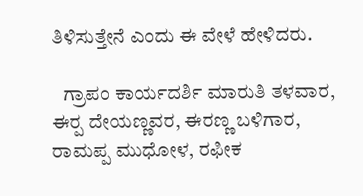ತಿಳಿಸುತ್ತೇನೆ ಎಂದು ಈ ವೇಳೆ ಹೇಳಿದರು.

   ಗ್ರಾಪಂ ಕಾರ್ಯದರ್ಶಿ ಮಾರುತಿ ತಳವಾರ, ಈರ‍್ಪ ದೇಯಣ್ಣವರ, ಈರಣ್ಣ ಬಳಿಗಾರ, ರಾಮಪ್ಪ ಮುಧೋಳ, ರಫೀಕ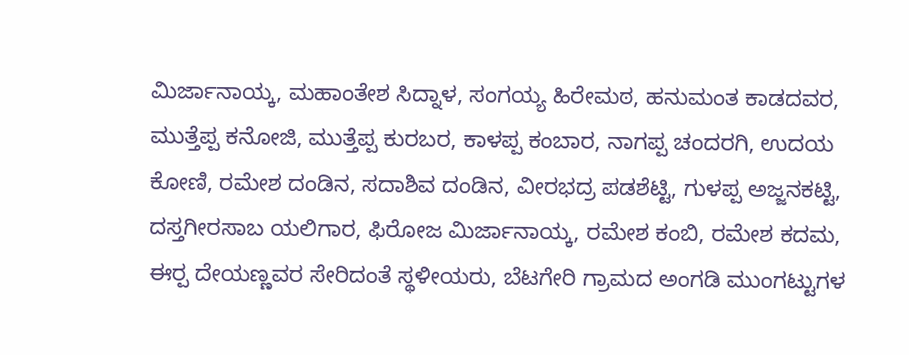ಮಿರ್ಜಾನಾಯ್ಕ, ಮಹಾಂತೇಶ ಸಿದ್ನಾಳ, ಸಂಗಯ್ಯ ಹಿರೇಮಠ, ಹನುಮಂತ ಕಾಡದವರ, ಮುತ್ತೆಪ್ಪ ಕನೋಜಿ, ಮುತ್ತೆಪ್ಪ ಕುರಬರ, ಕಾಳಪ್ಪ ಕಂಬಾರ, ನಾಗಪ್ಪ ಚಂದರಗಿ, ಉದಯ ಕೋಣಿ, ರಮೇಶ ದಂಡಿನ, ಸದಾಶಿವ ದಂಡಿನ, ವೀರಭದ್ರ ಪಡಶೆಟ್ಟಿ, ಗುಳಪ್ಪ ಅಜ್ಜನಕಟ್ಟಿ, ದಸ್ತಗೀರಸಾಬ ಯಲಿಗಾರ, ಫಿರೋಜ ಮಿರ್ಜಾನಾಯ್ಕ, ರಮೇಶ ಕಂಬಿ, ರಮೇಶ ಕದಮ, ಈರ‍್ಪ ದೇಯಣ್ಣವರ ಸೇರಿದಂತೆ ಸ್ಥಳೀಯರು, ಬೆಟಗೇರಿ ಗ್ರಾಮದ ಅಂಗಡಿ ಮುಂಗಟ್ಟುಗಳ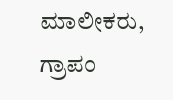ಮಾಲೀಕರು, ಗ್ರಾಪಂ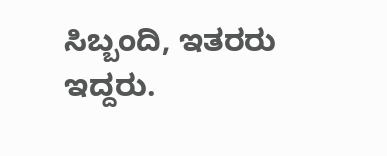ಸಿಬ್ಬಂದಿ, ಇತರರು ಇದ್ದರು.